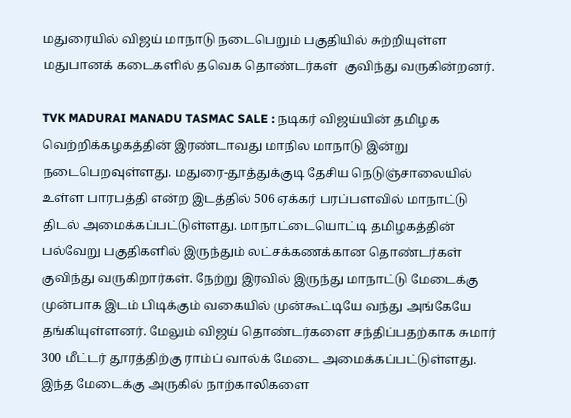மதுரையில் விஜய் மாநாடு நடைபெறும் பகுதியில் சுற்றியுள்ள மதுபானக் கடைகளில் தவெக தொண்டர்கள்  குவிந்து வருகின்றனர்.

TVK MADURAI MANADU TASMAC SALE : நடிகர் விஜய்யின் தமிழக வெற்றிக்கழகத்தின் இரண்டாவது மாநில மாநாடு இன்று நடைபெறவுள்ளது. மதுரை-தூத்துக்குடி தேசிய நெடுஞ்சாலையில் உள்ள பாரபத்தி என்ற இடத்தில் 506 ஏக்கர் பரப்பளவில் மாநாட்டு திடல் அமைக்கப்பட்டுள்ளது. மாநாட்டையொட்டி தமிழகத்தின் பல்வேறு பகுதிகளில் இருந்தும் லட்சக்கணக்கான தொண்டர்கள் குவிந்து வருகிறார்கள். நேற்று இரவில் இருந்து மாநாட்டு மேடைக்கு முன்பாக இடம் பிடிக்கும் வகையில் முன்கூட்டியே வந்து அங்கேயே தங்கியுள்ளனர். மேலும் விஜய் தொண்டர்களை சந்திப்பதற்காக சுமார் 300 மீட்டர் தூரத்திற்கு ராம்ப் வால்க் மேடை அமைக்கப்பட்டுள்ளது. இந்த மேடைக்கு அருகில் நாற்காலிகளை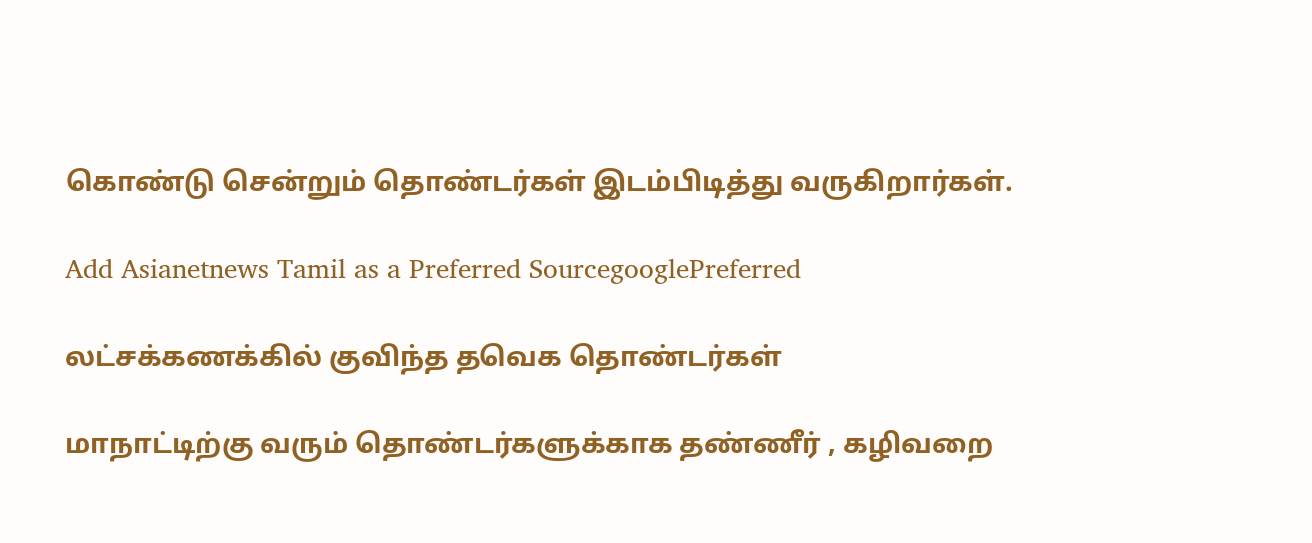கொண்டு சென்றும் தொண்டர்கள் இடம்பிடித்து வருகிறார்கள்.

Add Asianetnews Tamil as a Preferred SourcegooglePreferred

லட்சக்கணக்கில் குவிந்த தவெக தொண்டர்கள்

மாநாட்டிற்கு வரும் தொண்டர்களுக்காக தண்ணீர் , கழிவறை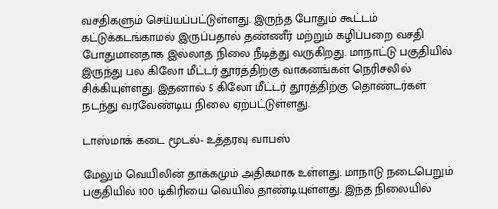வசதிகளும் செய்யப்பட்டுள்ளது. இருந்த போதும் கூட்டம் கட்டுக்கடங்காமல் இருப்பதால் தண்ணீர் மற்றும் கழிப்பறை வசதி போதுமானதாக இல்லாத நிலை நீடித்து வருகிறது. மாநாட்டு பகுதியில் இருந்து பல கிலோ மீட்டர் தூரத்திற்கு வாகனங்கள் நெரிசலில் சிக்கியுள்ளது. இதனால் 5 கிலோ மீட்டர் தூரத்திற்கு தொண்டர்கள் நடந்து வரவேண்டிய நிலை ஏற்பட்டுள்ளது.

டாஸ்மாக் கடை மூடல்- உத்தரவு வாபஸ்

மேலும் வெயிலின் தாக்கமும் அதிகமாக உள்ளது. மாநாடு நடைபெறும் பகுதியில் 100 டிகிரியை வெயில் தாண்டியுள்ளது. இந்த நிலையில்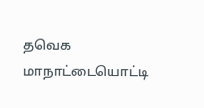தவெக மாநாட்டையொட்டி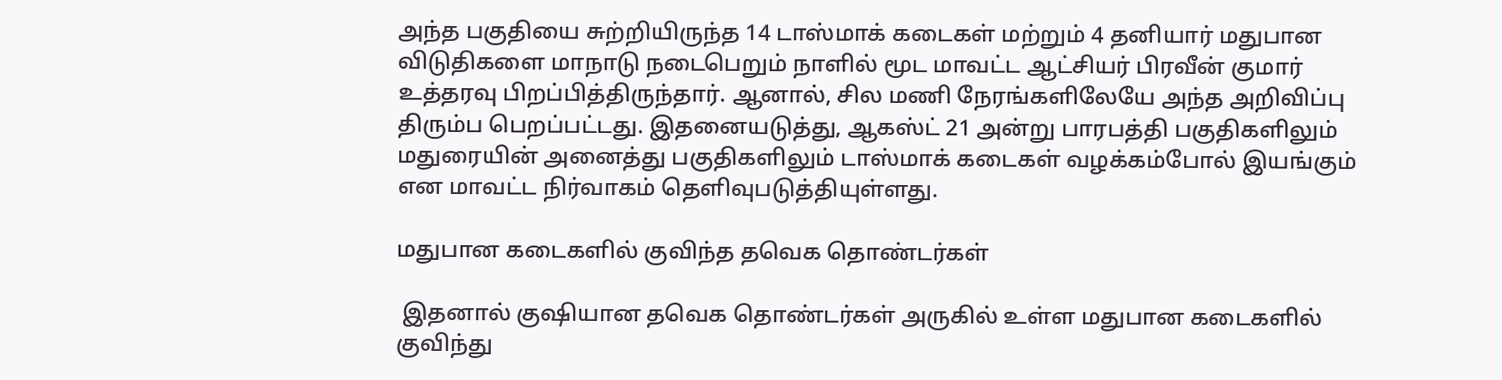அந்த பகுதியை சுற்றியிருந்த 14 டாஸ்மாக் கடைகள் மற்றும் 4 தனியார் மதுபான விடுதிகளை மாநாடு நடைபெறும் நாளில் மூட மாவட்ட ஆட்சியர் பிரவீன் குமார் உத்தரவு பிறப்பித்திருந்தார். ஆனால், சில மணி நேரங்களிலேயே அந்த அறிவிப்பு திரும்ப பெறப்பட்டது. இதனையடுத்து, ஆகஸ்ட் 21 அன்று பாரபத்தி பகுதிகளிலும் மதுரையின் அனைத்து பகுதிகளிலும் டாஸ்மாக் கடைகள் வழக்கம்போல் இயங்கும் என மாவட்ட நிர்வாகம் தெளிவுபடுத்தியுள்ளது.

மதுபான கடைகளில் குவிந்த தவெக தொண்டர்கள்

 இதனால் குஷியான தவெக தொண்டர்கள் அருகில் உள்ள மதுபான கடைகளில் குவிந்து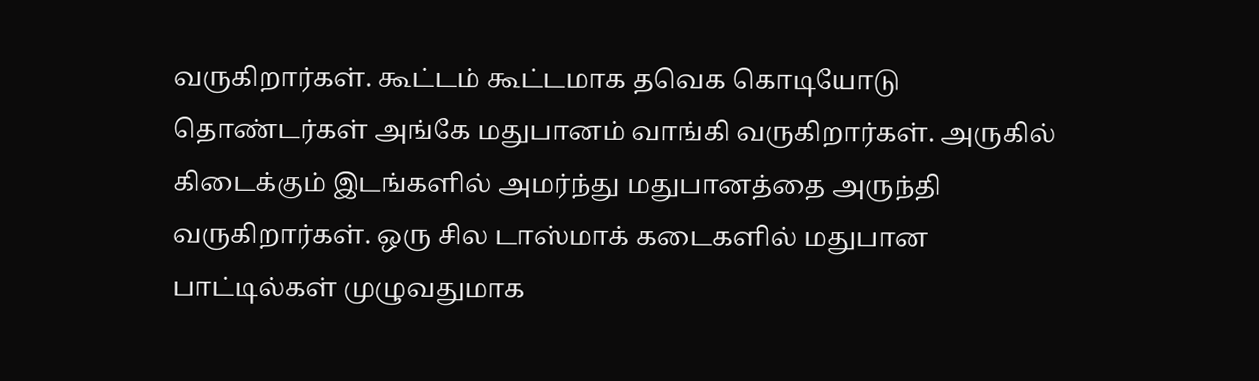வருகிறார்கள். கூட்டம் கூட்டமாக தவெக கொடியோடு தொண்டர்கள் அங்கே மதுபானம் வாங்கி வருகிறார்கள். அருகில் கிடைக்கும் இடங்களில் அமர்ந்து மதுபானத்தை அருந்தி வருகிறார்கள். ஒரு சில டாஸ்மாக் கடைகளில் மதுபான பாட்டில்கள் முழுவதுமாக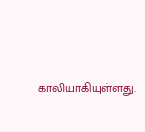காலியாகியுள்ளது.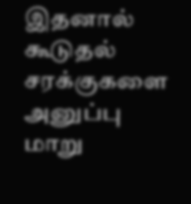இதனால் கூடுதல் சரக்குகளை அனுப்பு மாறு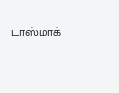டாஸ்மாக்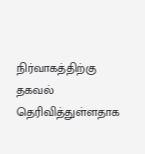நிர்வாகத்திற்கு தகவல் தெரிவித்துள்ளதாக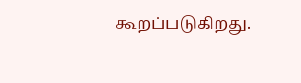கூறப்படுகிறது.